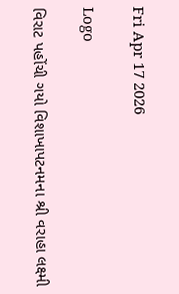Fri Apr 17 2026

Logo

વિરાટ પહોંચી ગયો વિશાખાપટનમના શ્રી વરાહા લક્ષ્મી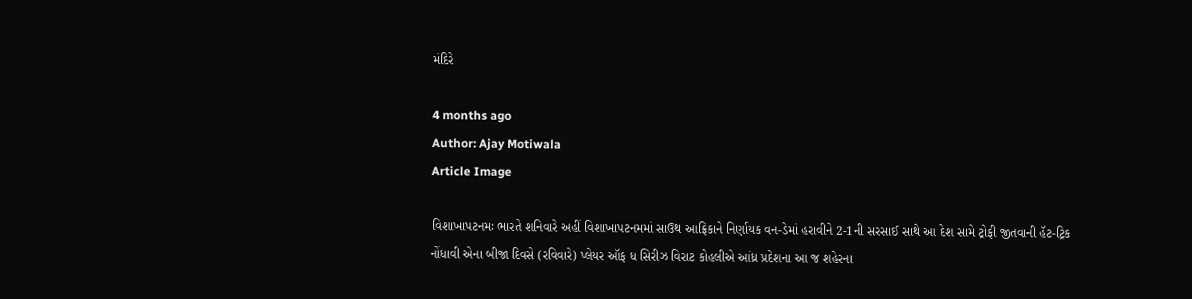મંદિરે

4 months ago
Author: Ajay Motiwala
Article Image

વિશાખાપટનમઃ ભારતે શનિવારે અહીં વિશાખાપટનમમાં સાઉથ આફ્રિકાને નિર્ણાયક વન-ડેમાં હરાવીને 2-1ની સરસાઈ સાથે આ દેશ સામે ટ્રોફી જીતવાની હૅટ-ટ્રિક નોંધાવી એના બીજા દિવસે (રવિવારે) પ્લેયર ઑફ ધ સિરીઝ વિરાટ કોહલીએ આંધ્ર પ્રદેશના આ જ શહેરના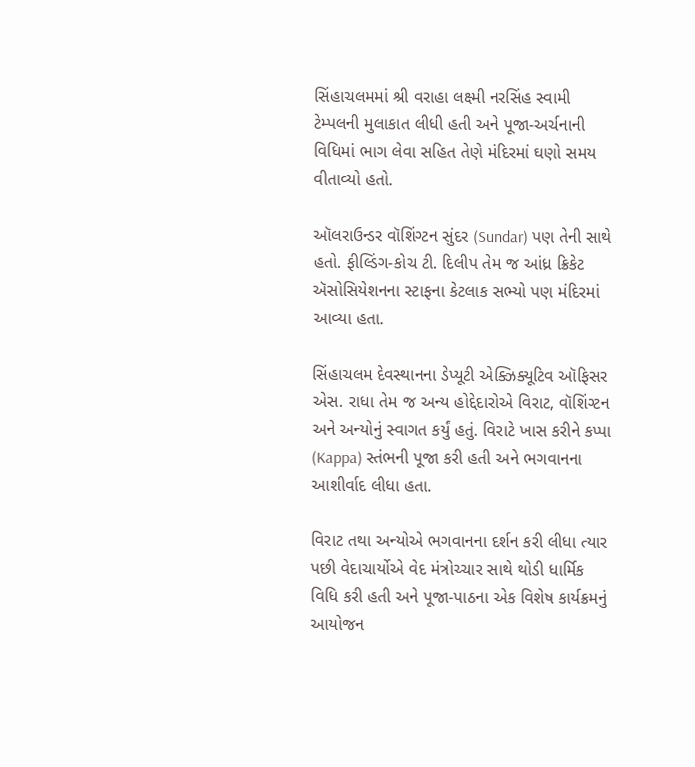સિંહાચલમમાં શ્રી વરાહા લક્ષ્મી નરસિંહ સ્વામી ટેમ્પલની મુલાકાત લીધી હતી અને પૂજા-અર્ચનાની વિધિમાં ભાગ લેવા સહિત તેણે મંદિરમાં ઘણો સમય વીતાવ્યો હતો.

ઑલરાઉન્ડર વૉશિંગ્ટન સુંદર (Sundar) પણ તેની સાથે હતો. ફીલ્ડિંગ-કોચ ટી. દિલીપ તેમ જ આંધ્ર ક્રિકેટ ઍસોસિયેશનના સ્ટાફના કેટલાક સભ્યો પણ મંદિરમાં આવ્યા હતા.

સિંહાચલમ દેવસ્થાનના ડેપ્યૂટી એક્ઝિક્યૂટિવ ઑફિસર એસ. રાધા તેમ જ અન્ય હોદ્દેદારોએ વિરાટ, વૉશિંગ્ટન અને અન્યોનું સ્વાગત કર્યું હતું. વિરાટે ખાસ કરીને કપ્પા (Kappa) સ્તંભની પૂજા કરી હતી અને ભગવાનના આશીર્વાદ લીધા હતા.

વિરાટ તથા અન્યોએ ભગવાનના દર્શન કરી લીધા ત્યાર પછી વેદાચાર્યોએ વેદ મંત્રોચ્ચાર સાથે થોડી ધાર્મિક વિધિ કરી હતી અને પૂજા-પાઠના એક વિશેષ કાર્યક્રમનું આયોજન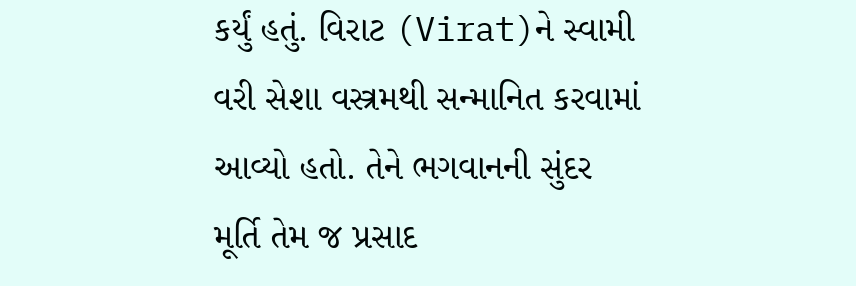કર્યું હતું. વિરાટ (Virat)ને સ્વામી વરી સેશા વસ્ત્રમથી સન્માનિત કરવામાં આવ્યો હતો. તેને ભગવાનની સુંદર મૂર્તિ તેમ જ પ્રસાદ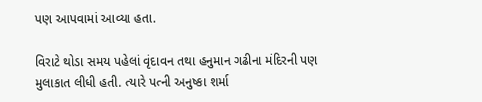પણ આપવામાં આવ્યા હતા.

વિરાટે થોડા સમય પહેલાં વૃંદાવન તથા હનુમાન ગઢીના મંદિરની પણ મુલાકાત લીધી હતી. ત્યારે પત્ની અનુષ્કા શર્મા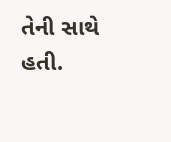તેની સાથે હતી.